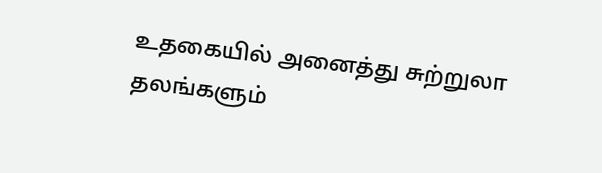உதகையில் அனைத்து சுற்றுலா தலங்களும்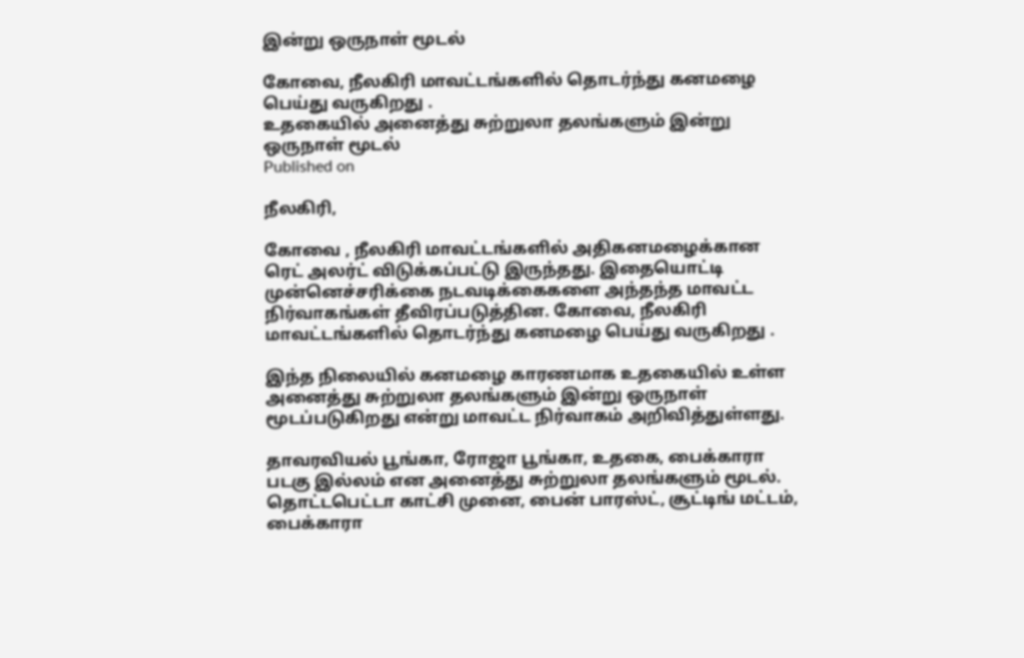இன்று ஒருநாள் மூடல்

கோவை, நீலகிரி மாவட்டங்களில் தொடர்ந்து கனமழை பெய்து வருகிறது .
உதகையில் அனைத்து சுற்றுலா தலங்களும் இன்று ஒருநாள் மூடல்
Published on

நீலகிரி,

கோவை , நீலகிரி மாவட்டங்களில் அதிகனமழைக்கான ரெட் அலர்ட் விடுக்கப்பட்டு இருந்தது. இதையொட்டி முன்னெச்சரிக்கை நடவடிக்கைகளை அந்தந்த மாவட்ட நிர்வாகங்கள் தீவிரப்படுத்தின. கோவை, நீலகிரி மாவட்டங்களில் தொடர்ந்து கனமழை பெய்து வருகிறது .

இந்த நிலையில் கனமழை காரணமாக உதகையில் உள்ள அனைத்து சுற்றுலா தலங்களும் இன்று ஒருநாள் மூடப்படுகிறது என்று மாவட்ட நிர்வாகம் அறிவித்துள்ளது.

தாவரவியல் பூங்கா, ரோஜா பூங்கா, உதகை, பைக்காரா படகு இல்லம் என அனைத்து சுற்றுலா தலங்களும் மூடல். தொட்டபெட்டா காட்சி முனை, பைன் பாரஸ்ட், சூட்டிங் மட்டம், பைக்காரா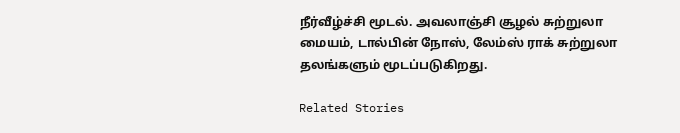நீர்வீழ்ச்சி மூடல். அவலாஞ்சி சூழல் சுற்றுலா மையம், டால்பின் நோஸ், லேம்ஸ் ராக் சுற்றுலா தலங்களும் மூடப்படுகிறது.

Related Stories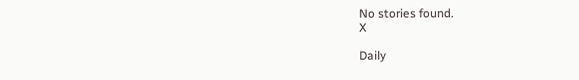No stories found.
X

Daily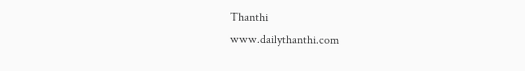Thanthi
www.dailythanthi.com